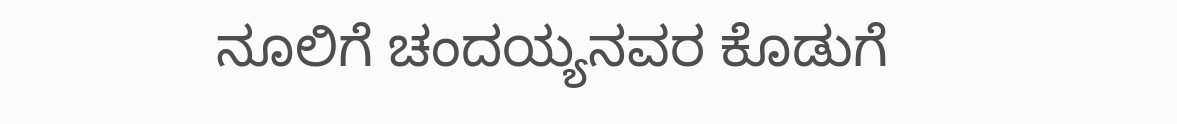ನೂಲಿಗೆ ಚಂದಯ್ಯನವರ ಕೊಡುಗೆ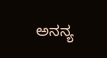ಅನನ್ಯ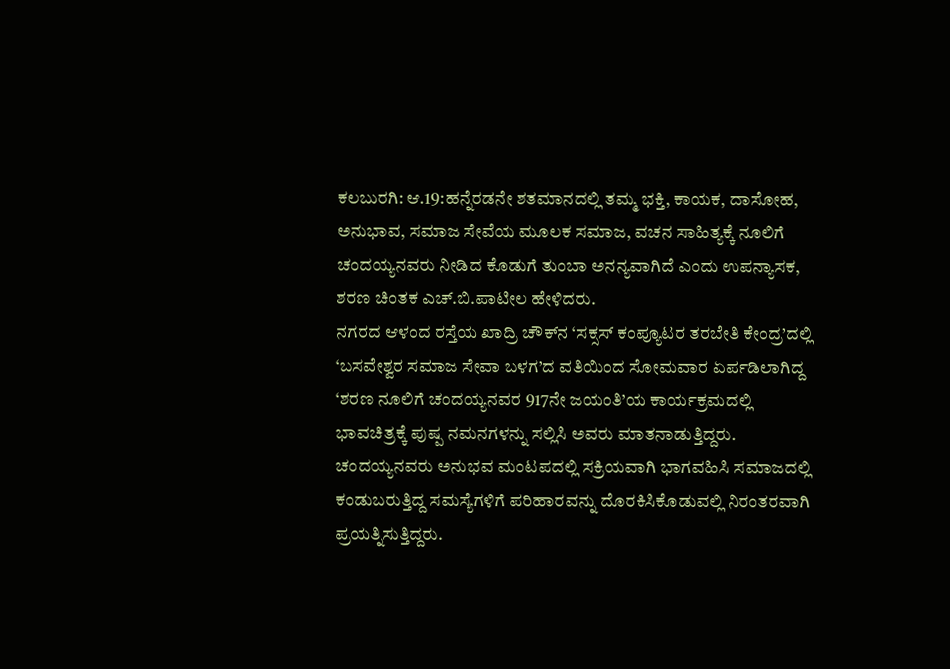ಕಲಬುರಗಿ: ಆ.19:ಹನ್ನೆರಡನೇ ಶತಮಾನದಲ್ಲಿ ತಮ್ಮ ಭಕ್ತಿ, ಕಾಯಕ, ದಾಸೋಹ, ಅನುಭಾವ, ಸಮಾಜ ಸೇವೆಯ ಮೂಲಕ ಸಮಾಜ, ವಚನ ಸಾಹಿತ್ಯಕ್ಕೆ ನೂಲಿಗೆ ಚಂದಯ್ಯನವರು ನೀಡಿದ ಕೊಡುಗೆ ತುಂಬಾ ಅನನ್ಯವಾಗಿದೆ ಎಂದು ಉಪನ್ಯಾಸಕ, ಶರಣ ಚಿಂತಕ ಎಚ್.ಬಿ.ಪಾಟೀಲ ಹೇಳಿದರು.
ನಗರದ ಆಳಂದ ರಸ್ತೆಯ ಖಾದ್ರಿ ಚೌಕ್‍ನ ‘ಸಕ್ಸಸ್ ಕಂಪ್ಯೂಟರ ತರಬೇತಿ ಕೇಂದ್ರ’ದಲ್ಲಿ ‘ಬಸವೇಶ್ವರ ಸಮಾಜ ಸೇವಾ ಬಳಗ’ದ ವತಿಯಿಂದ ಸೋಮವಾರ ಏರ್ಪಡಿಲಾಗಿದ್ದ ‘ಶರಣ ನೂಲಿಗೆ ಚಂದಯ್ಯನವರ 917ನೇ ಜಯಂತಿ’ಯ ಕಾರ್ಯಕ್ರಮದಲ್ಲಿ ಭಾವಚಿತ್ರಕ್ಕೆ ಪುಷ್ಪ ನಮನಗಳನ್ನು ಸಲ್ಲಿಸಿ ಅವರು ಮಾತನಾಡುತ್ತಿದ್ದರು.
ಚಂದಯ್ಯನವರು ಅನುಭವ ಮಂಟಪದಲ್ಲಿ ಸಕ್ರಿಯವಾಗಿ ಭಾಗವಹಿಸಿ ಸಮಾಜದಲ್ಲಿ ಕಂಡುಬರುತ್ತಿದ್ದ ಸಮಸ್ಯೆಗಳಿಗೆ ಪರಿಹಾರವನ್ನು ದೊರಕಿಸಿಕೊಡುವಲ್ಲಿ ನಿರಂತರವಾಗಿ ಪ್ರಯತ್ನಿಸುತ್ತಿದ್ದರು.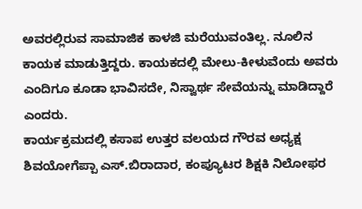ಅವರಲ್ಲಿರುವ ಸಾಮಾಜಿಕ ಕಾಳಜಿ ಮರೆಯುವಂತಿಲ್ಲ. ನೂಲಿನ ಕಾಯಕ ಮಾಡುತ್ತಿದ್ದರು. ಕಾಯಕದಲ್ಲಿ ಮೇಲು-ಕೀಳುವೆಂದು ಅವರು ಎಂದಿಗೂ ಕೂಡಾ ಭಾವಿಸದೇ, ನಿಸ್ವಾರ್ಥ ಸೇವೆಯನ್ನು ಮಾಡಿದ್ದಾರೆ ಎಂದರು.
ಕಾರ್ಯಕ್ರಮದಲ್ಲಿ ಕಸಾಪ ಉತ್ತರ ವಲಯದ ಗೌರವ ಅಧ್ಯಕ್ಷ ಶಿವಯೋಗೆಪ್ಪಾ ಎಸ್.ಬಿರಾದಾರ, ಕಂಪ್ಯೂಟರ ಶಿಕ್ಷಕಿ ನಿಲೋಫರ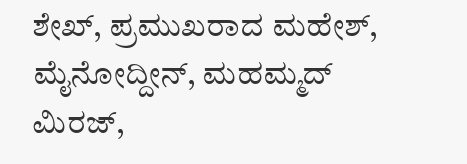ಶೇಖ್, ಪ್ರಮುಖರಾದ ಮಹೇಶ್, ಮೈನೋದ್ದೀನ್, ಮಹಮ್ಮದ್ ಮಿರಜ್,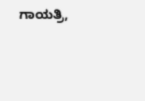ಗಾಯತ್ರಿ,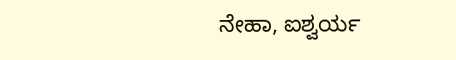ನೇಹಾ, ಐಶ್ವರ್ಯ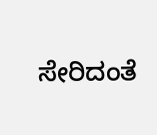ಸೇರಿದಂತೆ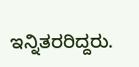ಇನ್ನಿತರರಿದ್ದರು.